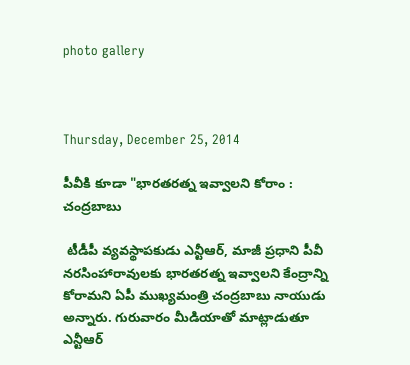photo gallery



Thursday, December 25, 2014

పీవీకి కూడా "భారతరత్న ఇవ్వాలని కోరాం : చంద్రబాబు

 టీడీపీ వ్యవస్థాపకుడు ఎన్టీఆర్‌, మాజీ ప్రధాని పీవీ నరసింహారావులకు భారతరత్న ఇవ్వాలని కేంద్రాన్ని కోరామని ఏపీ ముఖ్యమంత్రి చంద్రబాబు నాయుడు అన్నారు. గురువారం మీడియాతో మాట్లాడుతూ ఎన్టీఆర్‌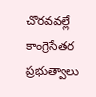చొరవవల్లే కాంగ్రెసేతర ప్రభుత్వాలు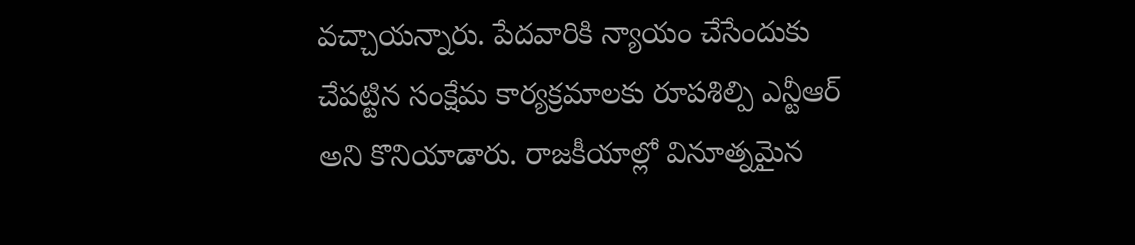వచ్చాయన్నారు. పేదవారికి న్యాయం చేసేందుకు చేపట్టిన సంక్షేమ కార్యక్రమాలకు రూపశిల్పి ఎన్టీఆర్‌ అని కొనియాడారు. రాజకీయాల్లో వినూత్నమైన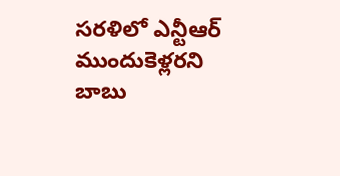సరళిలో ఎన్టీఆర్‌ ముందుకెళ్లరని బాబు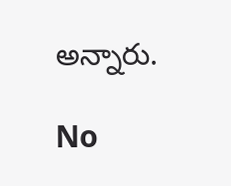అన్నారు.

No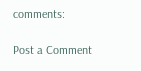comments:

Post a Comment